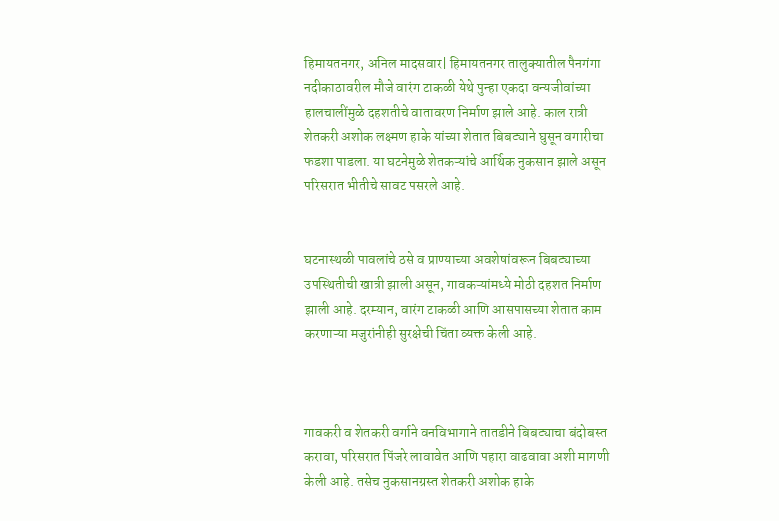हिमायतनगर, अनिल मादसवार| हिमायतनगर तालुक्यातील पैनगंगा नदीकाठावरील मौजे वारंग टाकळी येथे पुन्हा एकदा वन्यजीवांच्या हालचालींमुळे दहशतीचे वातावरण निर्माण झाले आहे. काल रात्री शेतकरी अशोक लक्ष्मण हाके यांच्या शेतात बिबट्याने घुसून वगारीचा फडशा पाडला. या घटनेमुळे शेतकऱ्यांचे आर्थिक नुकसान झाले असून परिसरात भीतीचे सावट पसरले आहे.


घटनास्थळी पावलांचे ठसे व प्राण्याच्या अवशेषांवरून बिबट्याच्या उपस्थितीची खात्री झाली असून, गावकऱ्यांमध्ये मोठी दहशत निर्माण झाली आहे. दरम्यान, वारंग टाकळी आणि आसपासच्या शेतात काम करणाऱ्या मजुरांनीही सुरक्षेची चिंता व्यक्त केली आहे.



गावकरी व शेतकरी वर्गाने वनविभागाने तातडीने बिबट्याचा बंदोबस्त करावा, परिसरात पिंजरे लावावेत आणि पहारा वाढवावा अशी मागणी केली आहे. तसेच नुकसानग्रस्त शेतकरी अशोक हाके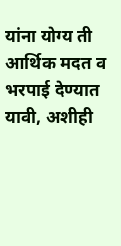यांना योग्य ती आर्थिक मदत व भरपाई देण्यात यावी, अशीही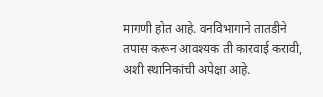मागणी होत आहे. वनविभागाने तातडीने तपास करून आवश्यक ती कारवाई करावी, अशी स्थानिकांची अपेक्षा आहे.